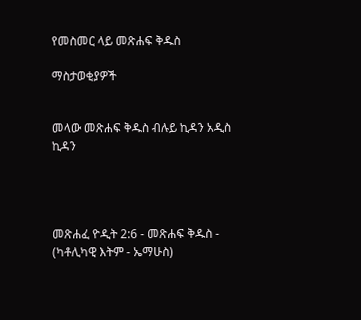የመስመር ላይ መጽሐፍ ቅዱስ

ማስታወቂያዎች


መላው መጽሐፍ ቅዱስ ብሉይ ኪዳን አዲስ ኪዳን




መጽሐፈ ዮዲት 2:6 - መጽሐፍ ቅዱስ - (ካቶሊካዊ እትም - ኤማሁስ)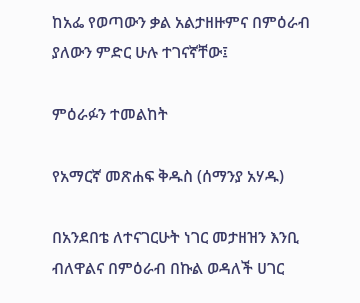ከአፌ የወጣውን ቃል አልታዘዙምና በምዕራብ ያለውን ምድር ሁሉ ተገናኛቸው፤

ምዕራፉን ተመልከት

የአማርኛ መጽሐፍ ቅዱስ (ሰማንያ አሃዱ)

በአንደበቴ ለተናገርሁት ነገር መታዘዝን እንቢ ብለዋልና በምዕራብ በኩል ወዳለች ሀገር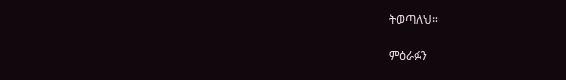ትወጣለህ።

ምዕራፉን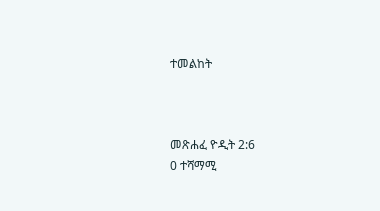ተመልከት



መጽሐፈ ዮዲት 2:6
0 ተሻማሚ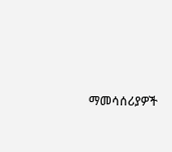ማመሳሰሪያዎች